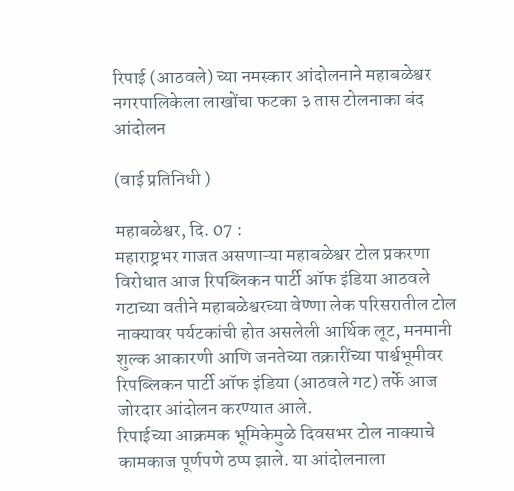रिपाई (आठवले) च्या नमस्कार आंदोलनाने महाबळेश्वर नगरपालिकेला लाखोंचा फटका ३ तास टोलनाका बंद आंदोलन

(वाई प्रतिनिधी )

महाबळेश्वर, दि. 07 :
महाराष्ट्रभर गाजत असणाऱ्या महाबळेश्वर टोल प्रकरणा विरोधात आज रिपब्लिकन पार्टी ऑफ इंडिया आठवले गटाच्या वतीने महाबळेश्वरच्या वेण्णा लेक परिसरातील टोल नाक्यावर पर्यटकांची होत असलेली आर्थिक लूट, मनमानी शुल्क आकारणी आणि जनतेच्या तक्रारींच्या पार्श्वभूमीवर रिपब्लिकन पार्टी ऑफ इंडिया (आठवले गट) तर्फे आज जोरदार आंदोलन करण्यात आले.
रिपाईच्या आक्रमक भूमिकेमुळे दिवसभर टोल नाक्याचे कामकाज पूर्णपणे ठप्प झाले. या आंदोलनाला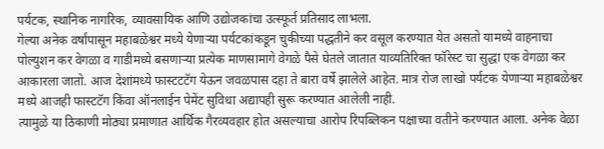पर्यटक, स्थानिक नागरिक, व्यावसायिक आणि उद्योजकांचा उत्स्फूर्त प्रतिसाद लाभला.
गेल्या अनेक वर्षांपासून महाबळेश्वर मध्ये येणाऱ्या पर्यटकांकडून चुकीच्या पद्धतीने कर वसूल करण्यात येत असतो यामध्ये वाहनाचा पोल्युशन कर वेगळा व गाडीमध्ये बसणाऱ्या प्रत्येक माणसामागे वेगळे पैसे घेतले जातात याव्यतिरिक्त फॉरेस्ट चा सुद्धा एक वेगळा कर आकारला जातो. आज देशांमध्ये फास्टटटॅग येऊन जवळपास दहा ते बारा वर्षे झालेले आहेत. मात्र रोज लाखो पर्यटक येणाऱ्या महाबळेश्वर मध्ये आजही फास्टटॅग किंवा ऑनलाईन पेमेंट सुविधा अद्यापही सुरू करण्यात आलेली नाही.
त्यामुळे या ठिकाणी मोठ्या प्रमाणात आर्थिक गैरव्यवहार होत असल्याचा आरोप रिपब्लिकन पक्षाच्या वतीने करण्यात आला. अनेक वेळा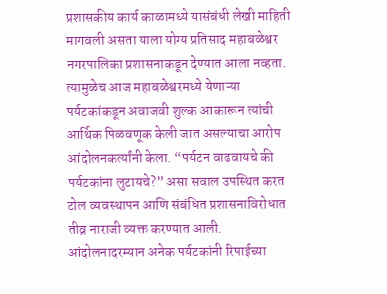प्रशासकीय कार्य काळामध्ये यासंबंधी लेखी माहिती मागवली असता याला योग्य प्रतिसाद महाबळेश्वर नगरपालिका प्रशासनाकडून देण्यात आला नव्हता. त्यामुळेच आज महाबळेश्वरमध्ये येणाऱ्या पर्यटकांकडून अवाजवी शुल्क आकारून त्यांची आर्थिक पिळवणूक केली जात असल्याचा आरोप आंदोलनकर्त्यांनी केला. “पर्यटन वाढवायचे की पर्यटकांना लुटायचे?” असा सवाल उपस्थित करत टोल व्यवस्थापन आणि संबंधित प्रशासनाविरोधात तीव्र नाराजी व्यक्त करण्यात आली.
आंदोलनादरम्यान अनेक पर्यटकांनी रिपाईच्या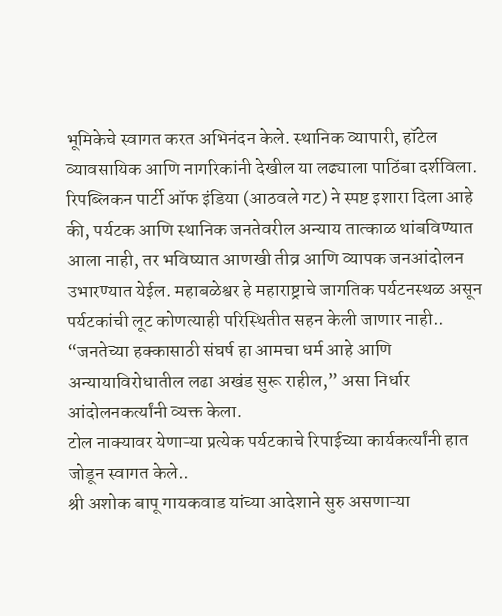भूमिकेचे स्वागत करत अभिनंदन केले. स्थानिक व्यापारी, हॉटेल व्यावसायिक आणि नागरिकांनी देखील या लढ्याला पाठिंबा दर्शविला.
रिपब्लिकन पार्टी ऑफ इंडिया (आठवले गट) ने स्पष्ट इशारा दिला आहे की, पर्यटक आणि स्थानिक जनतेवरील अन्याय तात्काळ थांबविण्यात आला नाही, तर भविष्यात आणखी तीव्र आणि व्यापक जनआंदोलन उभारण्यात येईल. महाबळेश्वर हे महाराष्ट्राचे जागतिक पर्यटनस्थळ असून पर्यटकांची लूट कोणत्याही परिस्थितीत सहन केली जाणार नाही..
“जनतेच्या हक्कासाठी संघर्ष हा आमचा धर्म आहे आणि अन्यायाविरोधातील लढा अखंड सुरू राहील,” असा निर्धार आंदोलनकर्त्यांनी व्यक्त केला.
टोल नाक्यावर येणाऱ्या प्रत्येक पर्यटकाचे रिपाईच्या कार्यकर्त्यांनी हात जोडून स्वागत केले..
श्री अशोक बापू गायकवाड यांच्या आदेशाने सुरु असणाऱ्या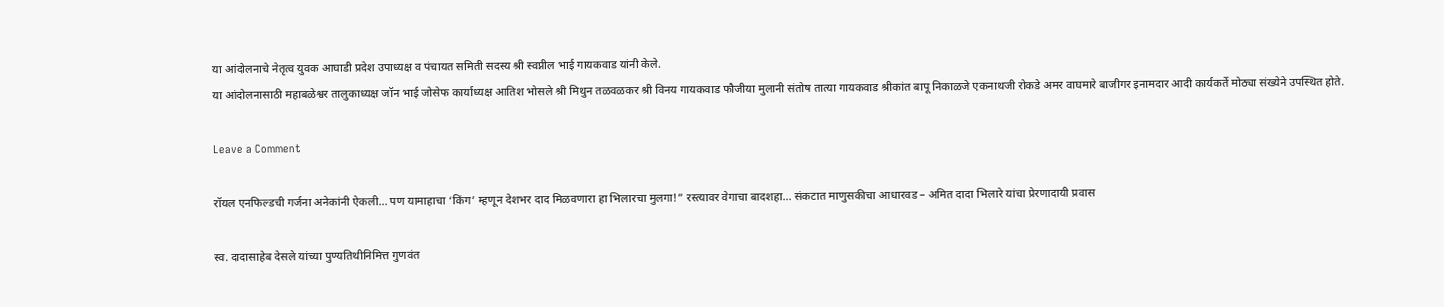या आंदोलनाचे नेतृत्व युवक आघाडी प्रदेश उपाध्यक्ष व पंचायत समिती सदस्य श्री स्वप्नील भाई गायकवाड यांनी केले.
या आंदोलनासाठी महाबळेश्वर तालुकाध्यक्ष जॉन भाई जोसेफ कार्याध्यक्ष आतिश भोसले श्री मिथुन तळवळकर श्री विनय गायकवाड फौजीया मुलानी संतोष तात्या गायकवाड श्रीकांत बापू निकाळजे एकनाथजी रोकडे अमर वाघमारे बाजीगर इनामदार आदी कार्यकर्ते मोठ्या संख्येने उपस्थित होते.

Leave a Comment

रॉयल एनफिल्डची गर्जना अनेकांनी ऐकली… पण यामाहाचा ‘किंग’ म्हणून देशभर दाद मिळवणारा हा भिलारचा मुलगा!” रस्त्यावर वेगाचा बादशहा… संकटात माणुसकीचा आधारवड – अमित दादा भिलारे यांचा प्रेरणादायी प्रवास

स्व. दादासाहेब देसले यांच्या पुण्यतिथीनिमित्त गुणवंत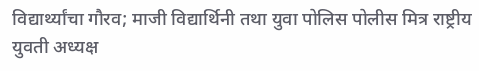विद्यार्थ्यांचा गौरव; माजी विद्यार्थिनी तथा युवा पोलिस पोलीस मित्र राष्ट्रीय युवती अध्यक्ष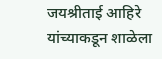जयश्रीताई आहिरे यांच्याकडून शाळेला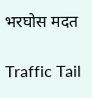भरघोस मदत

Traffic Tail